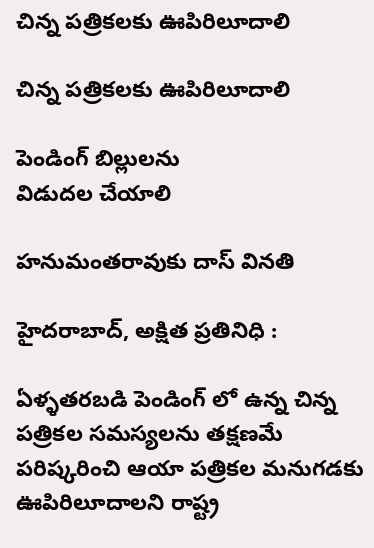చిన్న పత్రికలకు ఊపిరిలూదాలి

చిన్న పత్రికలకు ఊపిరిలూదాలి

పెండింగ్ బిల్లులను
విడుదల చేయాలి

హనుమంతరావుకు దాస్ వినతి

హైదరాబాద్, అక్షిత ప్రతినిధి :

ఏళ్ళతరబడి పెండింగ్ లో ఉన్న చిన్న పత్రికల సమస్యలను తక్షణమే పరిష్కరించి ఆయా పత్రికల మనుగడకు ఊపిరిలూదాలని రాష్ట్ర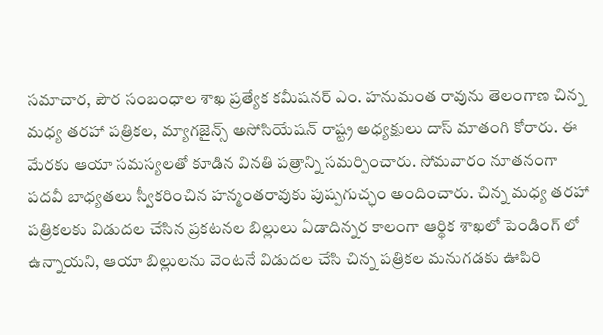సమాచార, పౌర సంబంధాల శాఖ ప్రత్యేక కమీషనర్ ఎం. హనుమంత రావును తెలంగాణ చిన్న మధ్య తరహా పత్రికల, మ్యాగజైన్స్ అసోసియేషన్ రాష్ట్ర అధ్యక్షులు దాస్ మాతంగి కోరారు. ఈ మేరకు ఆయా సమస్యలతో కూడిన వినతి పత్రాన్ని సమర్పించారు. సోమవారం నూతనంగా పదవీ బాధ్యతలు స్వీకరించిన హన్మంతరావుకు పుష్పగుచ్ఛం అందించారు. చిన్న మధ్య తరహా పత్రికలకు విడుదల చేసిన ప్రకటనల బిల్లులు ఏడాదిన్నర కాలంగా ఆర్థిక శాఖలో పెండింగ్ లో ఉన్నాయని, ఆయా బిల్లులను వెంటనే విడుదల చేసి చిన్న పత్రికల మనుగడకు ఊపిరి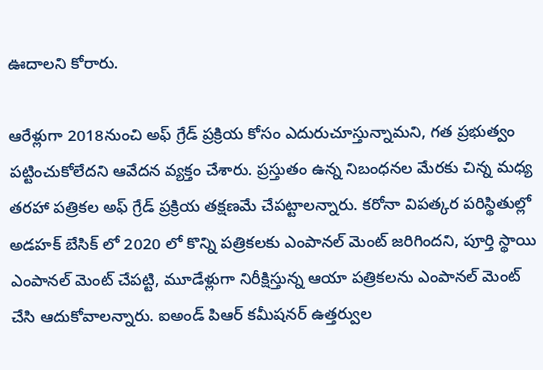ఊదాలని కోరారు.

ఆరేళ్లుగా 2018నుంచి అఫ్ గ్రేడ్ ప్రక్రియ కోసం ఎదురుచూస్తున్నామని, గత ప్రభుత్వం పట్టించుకోలేదని ఆవేదన వ్యక్తం చేశారు. ప్రస్తుతం ఉన్న నిబంధనల మేరకు చిన్న మధ్య తరహా పత్రికల అఫ్ గ్రేడ్ ప్రక్రియ తక్షణమే చేపట్టాలన్నారు. కరోనా విపత్కర పరిస్థితుల్లో అడహక్ బేసిక్ లో 2020 లో కొన్ని పత్రికలకు ఎంపానల్ మెంట్ జరిగిందని, పూర్తి స్థాయి ఎంపానల్ మెంట్ చేపట్టి, మూడేళ్లుగా నిరీక్షిస్తున్న ఆయా పత్రికలను ఎంపానల్ మెంట్ చేసి ఆదుకోవాలన్నారు. ఐఅండ్ పిఆర్ కమీషనర్ ఉత్తర్వుల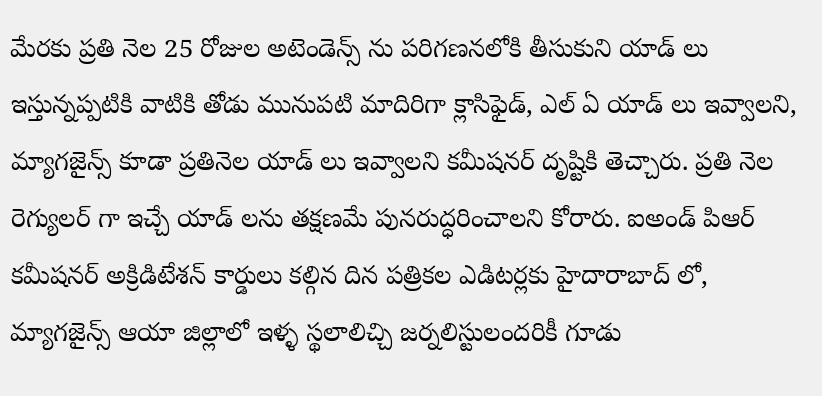మేరకు ప్రతి నెల 25 రోజుల అటెండెన్స్ ను పరిగణనలోకి తీసుకుని యాడ్ లు ఇస్తున్నప్పటికి వాటికి తోడు మునుపటి మాదిరిగా క్లాసిఫైడ్, ఎల్ ఏ యాడ్ లు ఇవ్వాలని, మ్యాగజైన్స్ కూడా ప్రతినెల యాడ్ లు ఇవ్వాలని కమీషనర్ దృష్టికి తెచ్చారు. ప్రతి నెల రెగ్యులర్ గా ఇచ్చే యాడ్ లను తక్షణమే పునరుద్ధరించాలని కోరారు. ఐఅండ్ పిఆర్ కమీషనర్ అక్రిడిటేశన్ కార్డులు కల్గిన దిన పత్రికల ఎడిటర్లకు హైదారాబాద్ లో, మ్యాగజైన్స్ ఆయా జిల్లాలో ఇళ్ళ స్థలాలిచ్చి జర్నలిస్టులందరికీ గూడు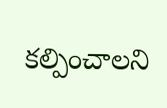కల్పించాలని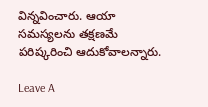విన్నవించారు. ఆయా సమస్యలను తక్షణమే పరిష్కరించి ఆదుకోవాలన్నారు.

Leave A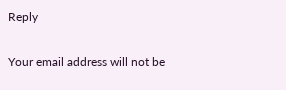Reply

Your email address will not be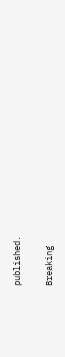published.

Breaking